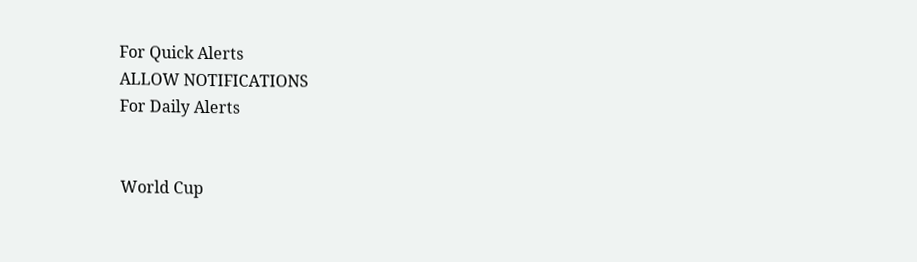For Quick Alerts
ALLOW NOTIFICATIONS
For Daily Alerts


World Cup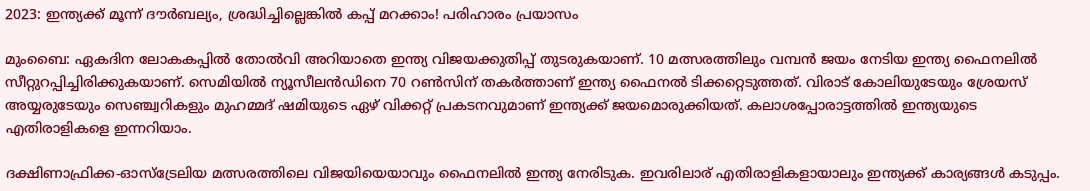2023: ഇന്ത്യക്ക് മൂന്ന് ദൗര്‍ബല്യം, ശ്രദ്ധിച്ചില്ലെങ്കില്‍ കപ്പ് മറക്കാം! പരിഹാരം പ്രയാസം

മുംബൈ: ഏകദിന ലോകകപ്പില്‍ തോല്‍വി അറിയാതെ ഇന്ത്യ വിജയക്കുതിപ്പ് തുടരുകയാണ്. 10 മത്സരത്തിലും വമ്പന്‍ ജയം നേടിയ ഇന്ത്യ ഫൈനലില്‍ സീറ്റുറപ്പിച്ചിരിക്കുകയാണ്. സെമിയില്‍ ന്യൂസീലന്‍ഡിനെ 70 റണ്‍സിന് തകര്‍ത്താണ് ഇന്ത്യ ഫൈനല്‍ ടിക്കറ്റെടുത്തത്. വിരാട് കോലിയുടേയും ശ്രേയസ് അയ്യരുടേയും സെഞ്ച്വറികളും മുഹമ്മദ് ഷമിയുടെ ഏഴ് വിക്കറ്റ് പ്രകടനവുമാണ് ഇന്ത്യക്ക് ജയമൊരുക്കിയത്. കലാശപ്പോരാട്ടത്തില്‍ ഇന്ത്യയുടെ എതിരാളികളെ ഇന്നറിയാം.

ദക്ഷിണാഫ്രിക്ക-ഓസ്‌ട്രേലിയ മത്സരത്തിലെ വിജയിയെയാവും ഫൈനലില്‍ ഇന്ത്യ നേരിടുക. ഇവരിലാര് എതിരാളികളായാലും ഇന്ത്യക്ക് കാര്യങ്ങള്‍ കടുപ്പം.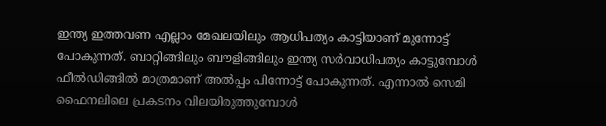ഇന്ത്യ ഇത്തവണ എല്ലാം മേഖലയിലും ആധിപത്യം കാട്ടിയാണ് മുന്നോട്ട് പോകുന്നത്. ബാറ്റിങ്ങിലും ബൗളിങ്ങിലും ഇന്ത്യ സര്‍വാധിപത്യം കാട്ടുമ്പോള്‍ ഫീല്‍ഡിങ്ങില്‍ മാത്രമാണ് അല്‍പ്പം പിന്നോട്ട് പോകുന്നത്. എന്നാല്‍ സെമി ഫൈനലിലെ പ്രകടനം വിലയിരുത്തുമ്പോള്‍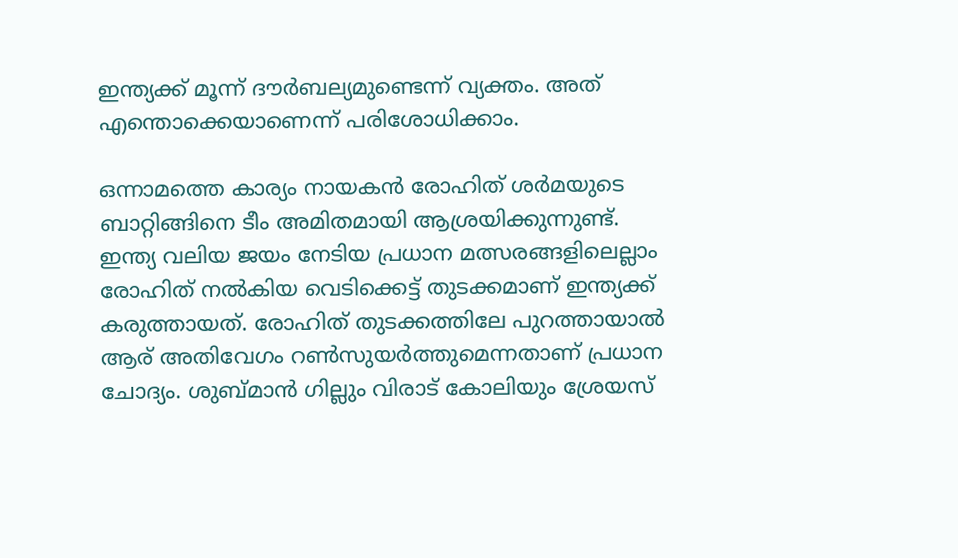ഇന്ത്യക്ക് മൂന്ന് ദൗര്‍ബല്യമുണ്ടെന്ന് വ്യക്തം. അത് എന്തൊക്കെയാണെന്ന് പരിശോധിക്കാം.

ഒന്നാമത്തെ കാര്യം നായകന്‍ രോഹിത് ശര്‍മയുടെ ബാറ്റിങ്ങിനെ ടീം അമിതമായി ആശ്രയിക്കുന്നുണ്ട്. ഇന്ത്യ വലിയ ജയം നേടിയ പ്രധാന മത്സരങ്ങളിലെല്ലാം രോഹിത് നല്‍കിയ വെടിക്കെട്ട് തുടക്കമാണ് ഇന്ത്യക്ക് കരുത്തായത്. രോഹിത് തുടക്കത്തിലേ പുറത്തായാല്‍ ആര് അതിവേഗം റണ്‍സുയര്‍ത്തുമെന്നതാണ് പ്രധാന ചോദ്യം. ശുബ്മാന്‍ ഗില്ലും വിരാട് കോലിയും ശ്രേയസ്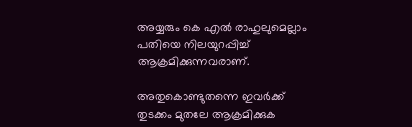അയ്യരും കെ എല്‍ രാഹുലുമെല്ലാം പതിയെ നിലയുറപ്പിച്ച് ആക്രമിക്കുന്നവരാണ്.

അതുകൊണ്ടുതന്നെ ഇവര്‍ക്ക് തുടക്കം മുതലേ ആക്രമിക്കുക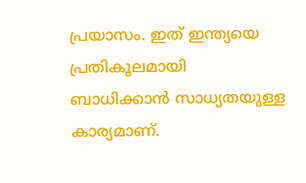പ്രയാസം. ഇത് ഇന്ത്യയെ പ്രതികൂലമായി ബാധിക്കാന്‍ സാധ്യതയുള്ള കാര്യമാണ്.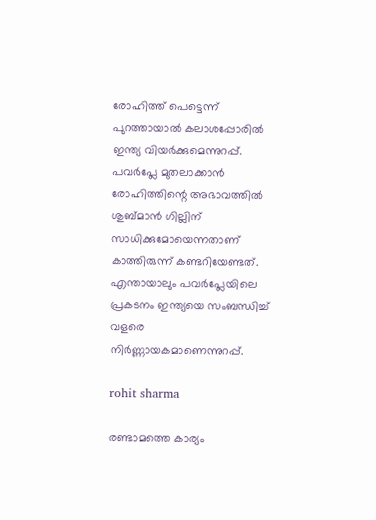രോഹിത്ത് പെട്ടെന്ന് പുറത്തായാല്‍ കലാശപ്പോരില്‍ ഇന്ത്യ വിയര്‍ക്കുമെന്നുറപ്പ്. പവര്‍പ്ലേ മുതലാക്കാന്‍ രോഹിത്തിന്റെ അഭാവത്തില്‍ ശുബ്മാന്‍ ഗില്ലിന് സാധിക്കുമോയെന്നതാണ് കാത്തിരുന്ന് കണ്ടറിയേണ്ടത്. എന്തായാലും പവര്‍പ്ലേയിലെ പ്രകടനം ഇന്ത്യയെ സംബന്ധിച്ച് വളരെ നിര്‍ണ്ണായകമാണെന്നുറപ്പ്.

rohit sharma

രണ്ടാമത്തെ കാര്യം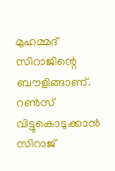മുഹമ്മദ് സിറാജിന്റെ ബൗളിങ്ങാണ്. റണ്‍സ് വിട്ടുകൊടുക്കാന്‍ സിറാജ്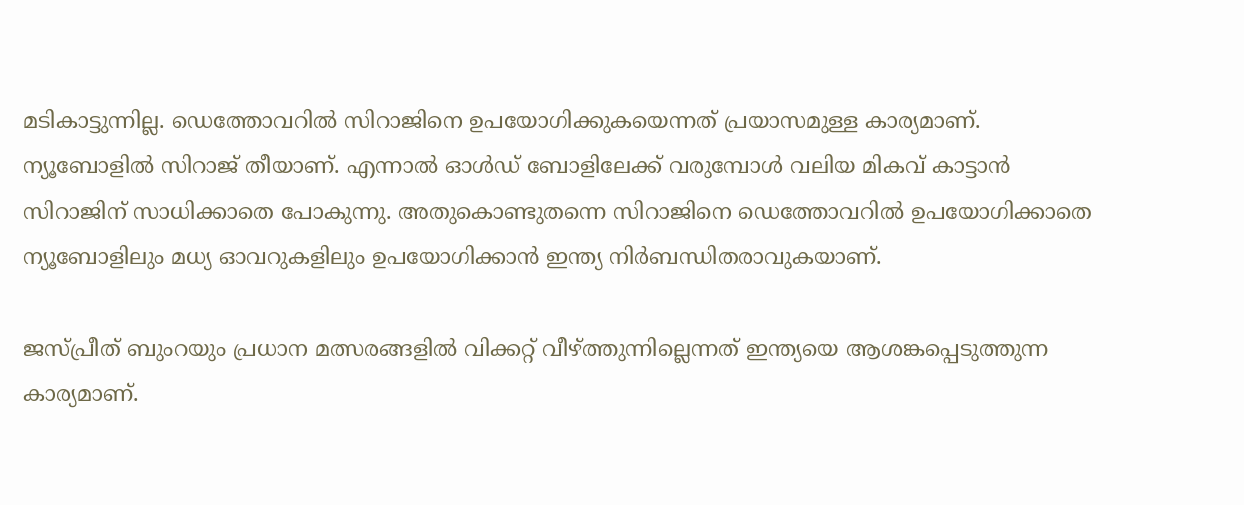മടികാട്ടുന്നില്ല. ഡെത്തോവറില്‍ സിറാജിനെ ഉപയോഗിക്കുകയെന്നത് പ്രയാസമുള്ള കാര്യമാണ്. ന്യൂബോളില്‍ സിറാജ് തീയാണ്. എന്നാല്‍ ഓള്‍ഡ് ബോളിലേക്ക് വരുമ്പോള്‍ വലിയ മികവ് കാട്ടാന്‍ സിറാജിന് സാധിക്കാതെ പോകുന്നു. അതുകൊണ്ടുതന്നെ സിറാജിനെ ഡെത്തോവറില്‍ ഉപയോഗിക്കാതെ ന്യൂബോളിലും മധ്യ ഓവറുകളിലും ഉപയോഗിക്കാന്‍ ഇന്ത്യ നിര്‍ബന്ധിതരാവുകയാണ്.

ജസ്പ്രീത് ബുംറയും പ്രധാന മത്സരങ്ങളില്‍ വിക്കറ്റ് വീഴ്ത്തുന്നില്ലെന്നത് ഇന്ത്യയെ ആശങ്കപ്പെടുത്തുന്ന കാര്യമാണ്.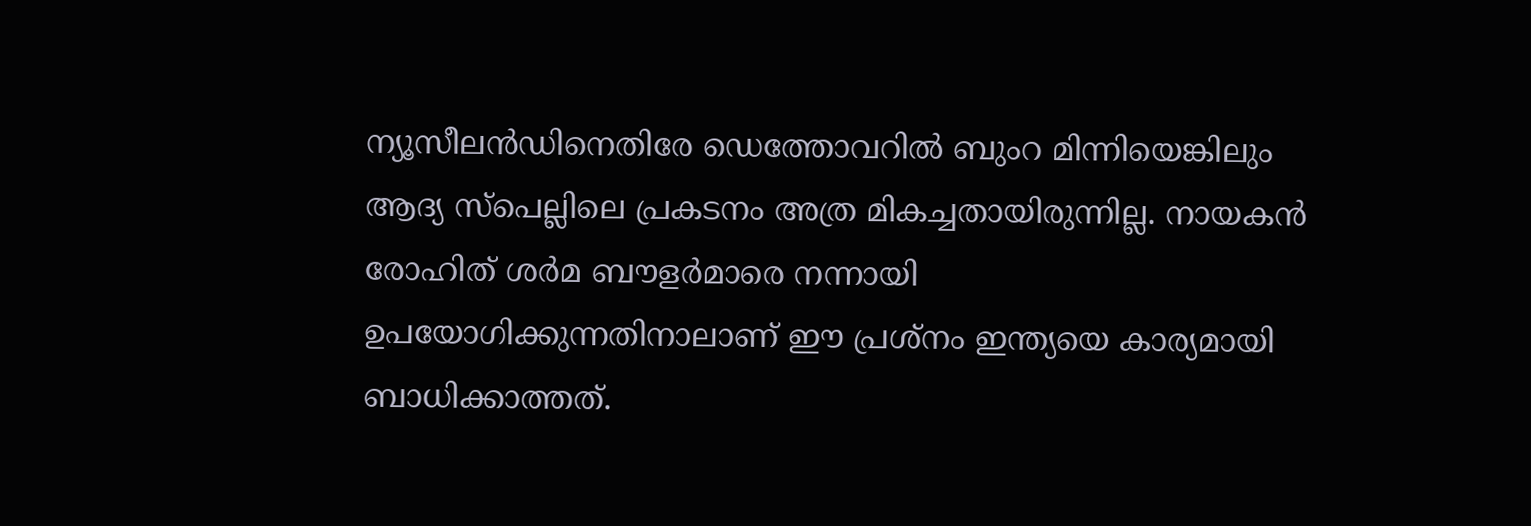ന്യൂസീലന്‍ഡിനെതിരേ ഡെത്തോവറില്‍ ബുംറ മിന്നിയെങ്കിലും ആദ്യ സ്‌പെല്ലിലെ പ്രകടനം അത്ര മികച്ചതായിരുന്നില്ല. നായകന്‍ രോഹിത് ശര്‍മ ബൗളര്‍മാരെ നന്നായി ഉപയോഗിക്കുന്നതിനാലാണ് ഈ പ്രശ്‌നം ഇന്ത്യയെ കാര്യമായി ബാധിക്കാത്തത്.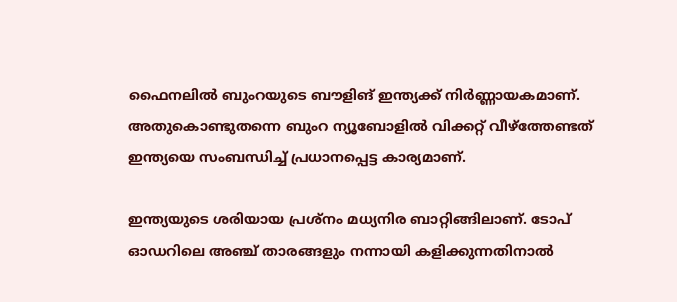ഫൈനലില്‍ ബുംറയുടെ ബൗളിങ് ഇന്ത്യക്ക് നിര്‍ണ്ണായകമാണ്. അതുകൊണ്ടുതന്നെ ബുംറ ന്യൂബോളില്‍ വിക്കറ്റ് വീഴ്‌ത്തേണ്ടത് ഇന്ത്യയെ സംബന്ധിച്ച് പ്രധാനപ്പെട്ട കാര്യമാണ്.

ഇന്ത്യയുടെ ശരിയായ പ്രശ്‌നം മധ്യനിര ബാറ്റിങ്ങിലാണ്. ടോപ് ഓഡറിലെ അഞ്ച് താരങ്ങളും നന്നായി കളിക്കുന്നതിനാല്‍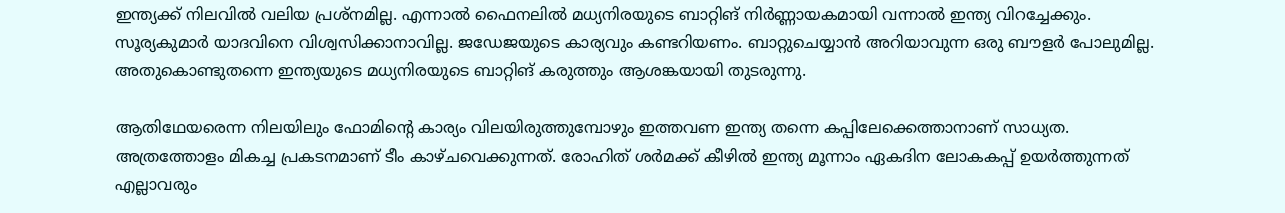ഇന്ത്യക്ക് നിലവില്‍ വലിയ പ്രശ്‌നമില്ല. എന്നാല്‍ ഫൈനലില്‍ മധ്യനിരയുടെ ബാറ്റിങ് നിര്‍ണ്ണായകമായി വന്നാല്‍ ഇന്ത്യ വിറച്ചേക്കും. സൂര്യകുമാര്‍ യാദവിനെ വിശ്വസിക്കാനാവില്ല. ജഡേജയുടെ കാര്യവും കണ്ടറിയണം. ബാറ്റുചെയ്യാന്‍ അറിയാവുന്ന ഒരു ബൗളര്‍ പോലുമില്ല. അതുകൊണ്ടുതന്നെ ഇന്ത്യയുടെ മധ്യനിരയുടെ ബാറ്റിങ് കരുത്തും ആശങ്കയായി തുടരുന്നു.

ആതിഥേയരെന്ന നിലയിലും ഫോമിന്റെ കാര്യം വിലയിരുത്തുമ്പോഴും ഇത്തവണ ഇന്ത്യ തന്നെ കപ്പിലേക്കെത്താനാണ് സാധ്യത. അത്രത്തോളം മികച്ച പ്രകടനമാണ് ടീം കാഴ്ചവെക്കുന്നത്. രോഹിത് ശര്‍മക്ക് കീഴില്‍ ഇന്ത്യ മൂന്നാം ഏകദിന ലോകകപ്പ് ഉയര്‍ത്തുന്നത് എല്ലാവരും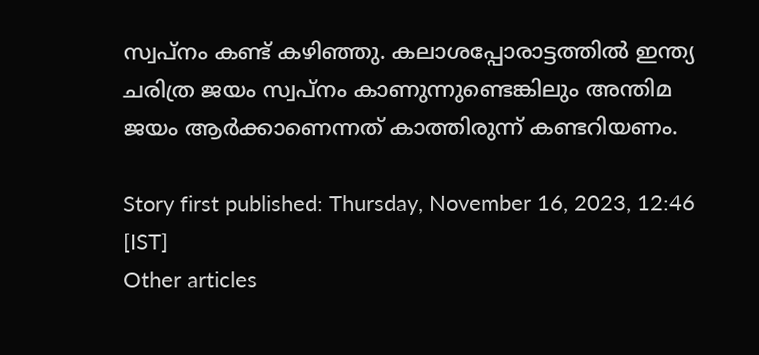സ്വപ്‌നം കണ്ട് കഴിഞ്ഞു. കലാശപ്പോരാട്ടത്തില്‍ ഇന്ത്യ ചരിത്ര ജയം സ്വപ്‌നം കാണുന്നുണ്ടെങ്കിലും അന്തിമ ജയം ആര്‍ക്കാണെന്നത് കാത്തിരുന്ന് കണ്ടറിയണം.

Story first published: Thursday, November 16, 2023, 12:46 [IST]
Other articles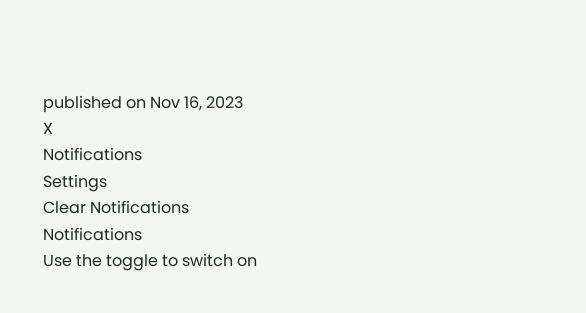published on Nov 16, 2023
X
Notifications
Settings
Clear Notifications
Notifications
Use the toggle to switch on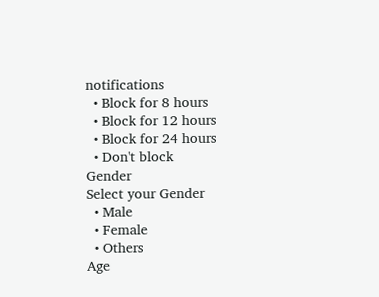notifications
  • Block for 8 hours
  • Block for 12 hours
  • Block for 24 hours
  • Don't block
Gender
Select your Gender
  • Male
  • Female
  • Others
Age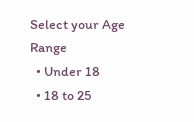Select your Age Range
  • Under 18
  • 18 to 25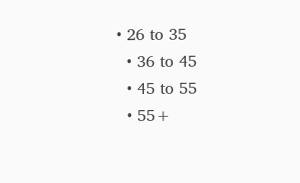• 26 to 35
  • 36 to 45
  • 45 to 55
  • 55+